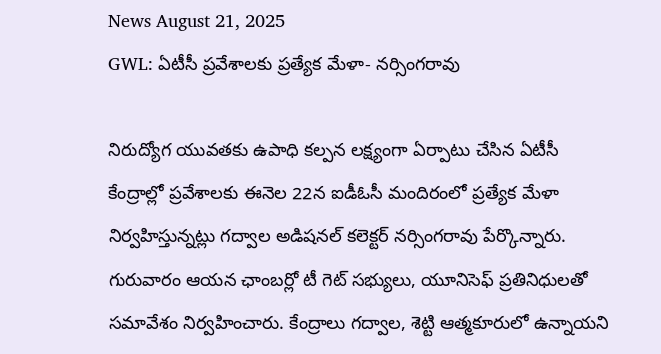News August 21, 2025
GWL: ఏటీసీ ప్రవేశాలకు ప్రత్యేక మేళా- నర్సింగరావు

నిరుద్యోగ యువతకు ఉపాధి కల్పన లక్ష్యంగా ఏర్పాటు చేసిన ఏటీసీ కేంద్రాల్లో ప్రవేశాలకు ఈనెల 22న ఐడీఓసీ మందిరంలో ప్రత్యేక మేళా నిర్వహిస్తున్నట్లు గద్వాల అడిషనల్ కలెక్టర్ నర్సింగరావు పేర్కొన్నారు. గురువారం ఆయన ఛాంబర్లో టీ గెట్ సభ్యులు, యూనిసెఫ్ ప్రతినిధులతో సమావేశం నిర్వహించారు. కేంద్రాలు గద్వాల, శెట్టి ఆత్మకూరులో ఉన్నాయని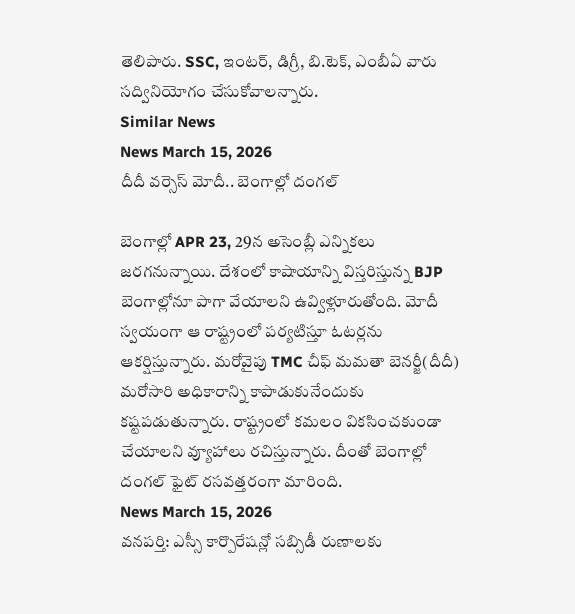తెలిపారు. SSC, ఇంటర్, డిగ్రీ, బి.టెక్, ఎంబీఏ వారు సద్వినియోగం చేసుకోవాలన్నారు.
Similar News
News March 15, 2026
దీదీ వర్సెస్ మోదీ.. బెంగాల్లో దంగల్

బెంగాల్లో APR 23, 29న అసెంబ్లీ ఎన్నికలు జరగనున్నాయి. దేశంలో కాషాయాన్ని విస్తరిస్తున్న BJP బెంగాల్లోనూ పాగా వేయాలని ఉవ్విళ్లూరుతోంది. మోదీ స్వయంగా ఆ రాష్ట్రంలో పర్యటిస్తూ ఓటర్లను ఆకర్షిస్తున్నారు. మరోవైపు TMC చీఫ్ మమతా బెనర్జీ(దీదీ) మరోసారి అధికారాన్ని కాపాడుకునేందుకు కష్టపడుతున్నారు. రాష్ట్రంలో కమలం వికసించకుండా చేయాలని వ్యూహాలు రచిస్తున్నారు. దీంతో బెంగాల్లో దంగల్ ఫైట్ రసవత్తరంగా మారింది.
News March 15, 2026
వనపర్తి: ఎస్సీ కార్పొరేషన్లో సబ్సిడీ రుణాలకు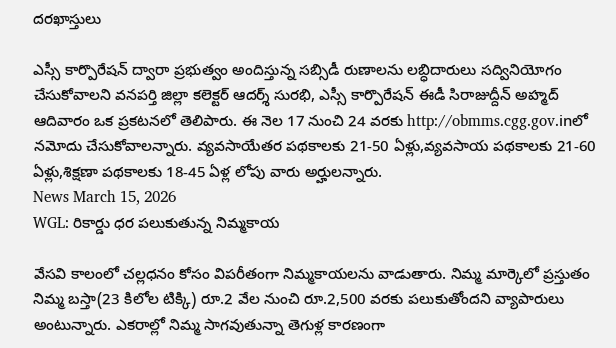దరఖాస్తులు

ఎస్సీ కార్పొరేషన్ ద్వారా ప్రభుత్వం అందిస్తున్న సబ్సిడీ రుణాలను లబ్ధిదారులు సద్వినియోగం చేసుకోవాలని వనపర్తి జిల్లా కలెక్టర్ ఆదర్శ్ సురభి, ఎస్సీ కార్పొరేషన్ ఈడీ సిరాజుద్దీన్ అహ్మద్ ఆదివారం ఒక ప్రకటనలో తెలిపారు. ఈ నెల 17 నుంచి 24 వరకు http://obmms.cgg.gov.inలో నమోదు చేసుకోవాలన్నారు. వ్యవసాయేతర పథకాలకు 21-50 ఏళ్లు,వ్యవసాయ పథకాలకు 21-60 ఏళ్లు,శిక్షణా పథకాలకు 18-45 ఏళ్ల లోపు వారు అర్హులన్నారు.
News March 15, 2026
WGL: రికార్డు ధర పలుకుతున్న నిమ్మకాయ

వేసవి కాలంలో చల్లధనం కోసం విపరీతంగా నిమ్మకాయలను వాడుతారు. నిమ్మ మార్కెలో ప్రస్తుతం నిమ్మ బస్తా(23 కిలోల టిక్కి) రూ.2 వేల నుంచి రూ.2,500 వరకు పలుకుతోందని వ్యాపారులు అంటున్నారు. ఎకరాల్లో నిమ్మ సాగవుతున్నా తెగుళ్ల కారణంగా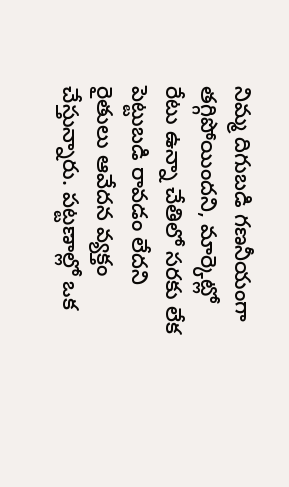నిమ్మ దిగుబడి గణనీయంగా తగ్గిపోయిందని, మార్కెట్లో రేటు ఉన్నా చేతిలో సరకు లేక పెట్టుబడి రావడం లేదని రైతులు ఆవేదన వ్యక్తం చేస్తున్నారు. పట్టణాల్లో ఒక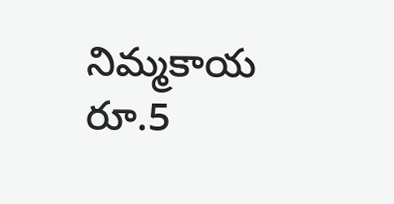నిమ్మకాయ రూ.5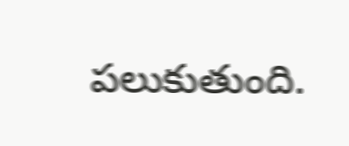పలుకుతుంది.